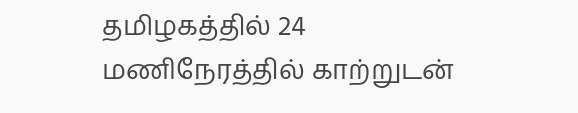தமிழகத்தில் 24 மணிநேரத்தில் காற்றுடன்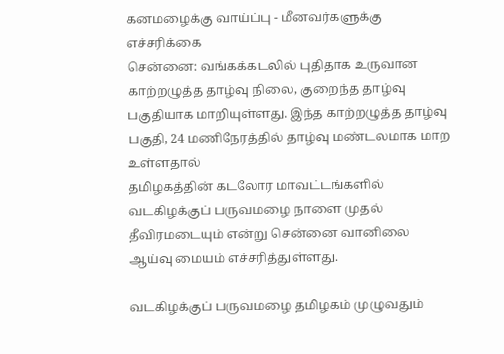கனமழைக்கு வாய்ப்பு - மீனவர்களுக்கு எச்சரிக்கை
சென்னை: வங்கக்கடலில் புதிதாக உருவான காற்றழுத்த தாழ்வு நிலை, குறைந்த தாழ்வு பகுதியாக மாறியுள்ளது. இந்த காற்றழுத்த தாழ்வு பகுதி, 24 மணிநேரத்தில் தாழ்வு மண்டலமாக மாற உள்ளதால்
தமிழகத்தின் கடலோர மாவட்டங்களில் வடகிழக்குப் பருவமழை நாளை முதல் தீவிரமடையும் என்று சென்னை வானிலை ஆய்வு மையம் எச்சரித்துள்ளது.

வடகிழக்குப் பருவமழை தமிழகம் முழுவதும்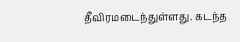தீவிரமடைந்துள்ளது. கடந்த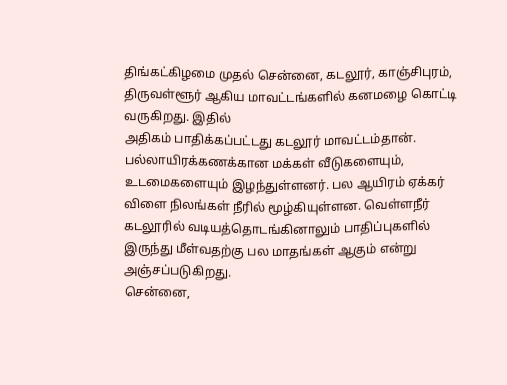திங்கட்கிழமை முதல் சென்னை, கடலூர், காஞ்சிபுரம், திருவள்ளூர் ஆகிய மாவட்டங்களில் கனமழை கொட்டி வருகிறது. இதில்
அதிகம் பாதிக்கப்பட்டது கடலூர் மாவட்டம்தான். பல்லாயிரக்கணக்கான மக்கள் வீடுகளையும், உடமைகளையும் இழந்துள்ளனர். பல ஆயிரம் ஏக்கர் விளை நிலங்கள் நீரில் மூழ்கியுள்ளன. வெள்ளநீர் கடலூரில் வடியத்தொடங்கினாலும் பாதிப்புகளில் இருந்து மீள்வதற்கு பல மாதங்கள் ஆகும் என்று அஞ்சப்படுகிறது.
சென்னை,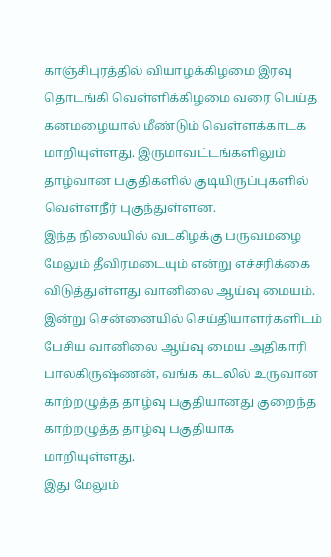காஞ்சிபுரத்தில் வியாழக்கிழமை இரவு தொடங்கி வெள்ளிக்கிழமை வரை பெய்த கனமழையால் மீண்டும் வெள்ளக்காடக மாறியுள்ளது. இருமாவட்டங்களிலும் தாழ்வான பகுதிகளில் குடியிருப்புகளில் வெள்ளநீர் புகுந்துள்ளன.
இந்த நிலையில் வடகிழக்கு பருவமழை மேலும் தீவிரமடையும் என்று எச்சரிக்கை விடுத்துள்ளது வானிலை ஆய்வு மையம். இன்று சென்னையில் செய்தியாளர்களிடம் பேசிய வானிலை ஆய்வு மைய அதிகாரி பாலகிருஷ்ணன், வங்க கடலில் உருவான காற்றழுத்த தாழ்வு பகுதியானது குறைந்த காற்றழுத்த தாழ்வு பகுதியாக மாறியுள்ளது.
இது மேலும்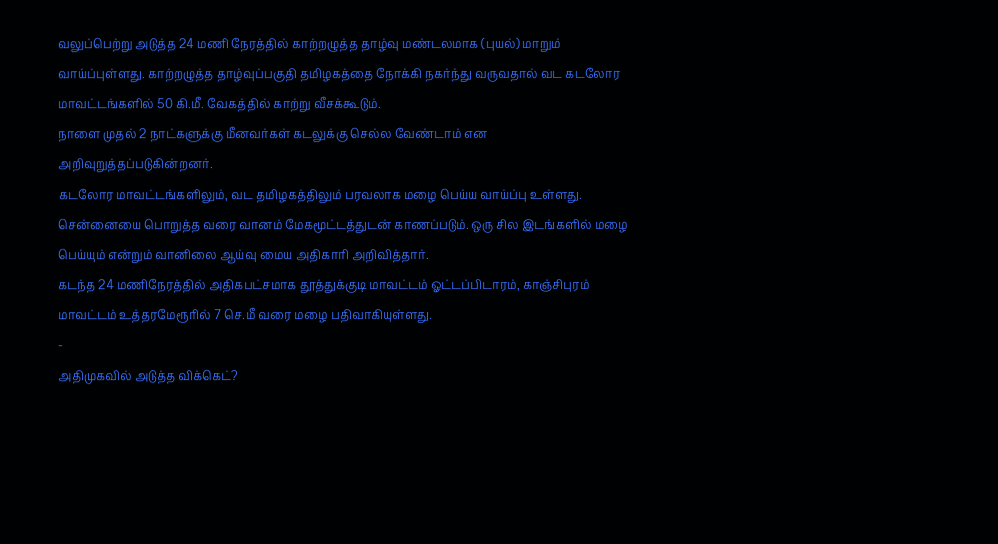வலுப்பெற்று அடுத்த 24 மணி நேரத்தில் காற்றழுத்த தாழ்வு மண்டலமாக (புயல்) மாறும் வாய்ப்புள்ளது. காற்றழுத்த தாழ்வுப்பகுதி தமிழகத்தை நோக்கி நகர்ந்து வருவதால் வட கடலோர மாவட்டங்களில் 50 கி.மீ. வேகத்தில் காற்று வீசக்கூடும்.
நாளை முதல் 2 நாட்களுக்கு மீனவர்கள் கடலுக்கு செல்ல வேண்டாம் என அறிவுறுத்தப்படுகின்றனர்.
கடலோர மாவட்டங்களிலும், வட தமிழகத்திலும் பரவலாக மழை பெய்ய வாய்ப்பு உள்ளது. சென்னையை பொறுத்த வரை வானம் மேகமூட்டத்துடன் காணப்படும். ஒரு சில இடங்களில் மழை பெய்யும் என்றும் வானிலை ஆய்வு மைய அதிகாரி அறிவித்தார்.
கடந்த 24 மணிநேரத்தில் அதிகபட்சமாக தூத்துக்குடி மாவட்டம் ஓட்டப்பிடாரம், காஞ்சிபுரம் மாவட்டம் உத்தரமேரூரில் 7 செ.மீ வரை மழை பதிவாகியுள்ளது.
-
அதிமுகவில் அடுத்த விக்கெட்?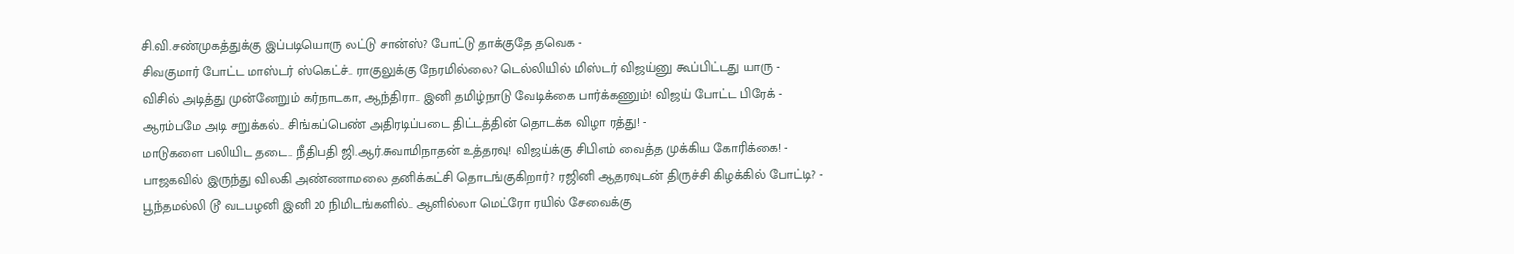சி.வி.சண்முகத்துக்கு இப்படியொரு லட்டு சான்ஸ்? போட்டு தாக்குதே தவெக -
சிவகுமார் போட்ட மாஸ்டர் ஸ்கெட்ச்.. ராகுலுக்கு நேரமில்லை? டெல்லியில் மிஸ்டர் விஜய்னு கூப்பிட்டது யாரு -
விசில் அடித்து முன்னேறும் கர்நாடகா, ஆந்திரா.. இனி தமிழ்நாடு வேடிக்கை பார்க்கணும்! விஜய் போட்ட பிரேக் -
ஆரம்பமே அடி சறுக்கல்.. சிங்கப்பெண் அதிரடிப்படை திட்டத்தின் தொடக்க விழா ரத்து! -
மாடுகளை பலியிட தடை.. நீதிபதி ஜி.ஆர்.சுவாமிநாதன் உத்தரவு! விஜய்க்கு சிபிஎம் வைத்த முக்கிய கோரிக்கை! -
பாஜகவில் இருந்து விலகி அண்ணாமலை தனிக்கட்சி தொடங்குகிறார்? ரஜினி ஆதரவுடன் திருச்சி கிழக்கில் போட்டி? -
பூந்தமல்லி டூ வடபழனி இனி 20 நிமிடங்களில்.. ஆளில்லா மெட்ரோ ரயில் சேவைக்கு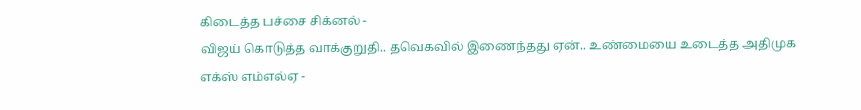கிடைத்த பச்சை சிக்னல் -
விஜய் கொடுத்த வாக்குறுதி.. தவெகவில் இணைந்தது ஏன்.. உண்மையை உடைத்த அதிமுக எக்ஸ் எம்எல்ஏ -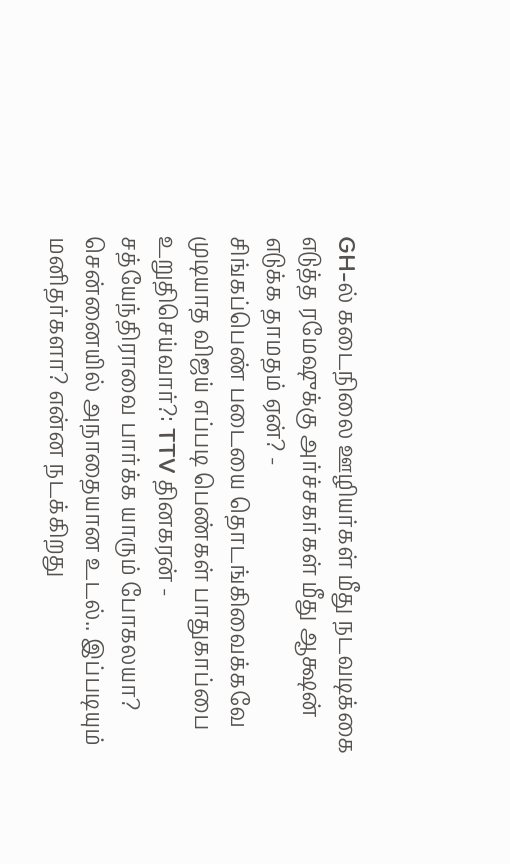GH-ல் கடைநிலை ஊழியர்கள் மீது நடவடிக்கை எடுத்த ரமேஷுக்கு அர்ச்சகர்கள் மீது ஆக்ஷன் எடுக்க தாமதம் ஏன்? -
சிங்கப்பெண் படையை தொடங்கிவைக்கவே முடியாத விஜய் எப்படி பெண்கள் பாதுகாப்பை உறுதிசெய்வார்?: TTV தினகரன் -
சத்யேந்திராவை பார்க்க யாரும் போகலயா? சென்னையில் அநாதையான உடல்.. இப்படியும் மனிதர்களா? என்ன நடக்கிறது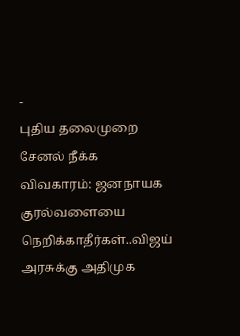-
புதிய தலைமுறை சேனல் நீக்க விவகாரம்: ஜனநாயக குரல்வளையை நெறிக்காதீர்கள்..விஜய் அரசுக்கு அதிமுக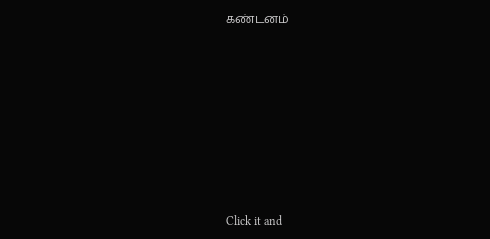கண்டனம்












Click it and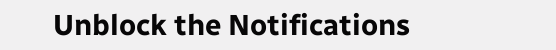Unblock the Notifications